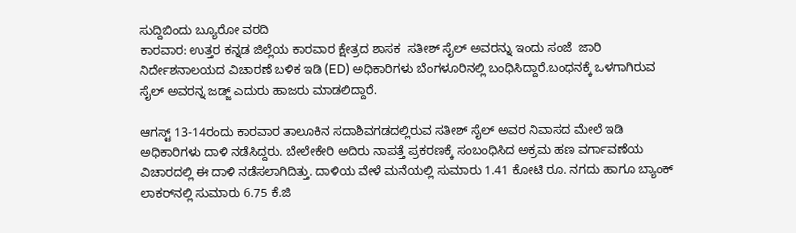ಸುದ್ದಿಬಿಂದು ಬ್ಯೂರೋ ವರದಿ
ಕಾರವಾರ: ಉತ್ತರ ಕನ್ನಡ ಜಿಲ್ಲೆಯ ಕಾರವಾರ ಕ್ಷೇತ್ರದ ಶಾಸಕ  ಸತೀಶ್ ಸೈಲ್ ಅವರನ್ನು ಇಂದು ಸಂಜೆ  ಜಾರಿ ನಿರ್ದೇಶನಾಲಯದ ವಿಚಾರಣೆ ಬಳಿಕ ಇಡಿ (ED) ಅಧಿಕಾರಿಗಳು ಬೆಂಗಳೂರಿನಲ್ಲಿ ಬಂಧಿಸಿದ್ದಾರೆ.ಬಂಧನಕ್ಕೆ ಒಳಗಾಗಿರುವ ಸೈಲ್‌ ಅವರನ್ನ ಜಡ್ಜ್‌ ಎದುರು ಹಾಜರು ಮಾಡಲಿದ್ದಾರೆ.

ಆಗಸ್ಟ್ 13-14ರಂದು ಕಾರವಾರ ತಾಲೂಕಿನ ಸದಾಶಿವಗಡದಲ್ಲಿರುವ ಸತೀಶ್ ಸೈಲ್ ಅವರ ನಿವಾಸದ ಮೇಲೆ ಇಡಿ ಅಧಿಕಾರಿಗಳು ದಾಳಿ ನಡೆಸಿದ್ದರು. ಬೇಲೇಕೇರಿ ಅದಿರು ನಾಪತ್ತೆ ಪ್ರಕರಣಕ್ಕೆ ಸಂಬಂಧಿಸಿದ ಅಕ್ರಮ ಹಣ ವರ್ಗಾವಣೆಯ ವಿಚಾರದಲ್ಲಿ ಈ ದಾಳಿ ನಡೆಸಲಾಗಿದಿತ್ತು. ದಾಳಿಯ ವೇಳೆ ಮನೆಯಲ್ಲಿ ಸುಮಾರು 1.41 ಕೋಟಿ ರೂ. ನಗದು ಹಾಗೂ ಬ್ಯಾಂಕ್ ಲಾಕರ್‌ನಲ್ಲಿ ಸುಮಾರು 6.75 ಕೆ.ಜಿ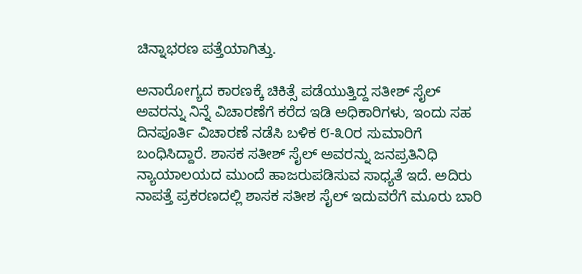ಚಿನ್ನಾಭರಣ ಪತ್ತೆಯಾಗಿತ್ತು.

ಅನಾರೋಗ್ಯದ ಕಾರಣಕ್ಕೆ ಚಿಕಿತ್ಸೆ ಪಡೆಯುತ್ತಿದ್ದ ಸತೀಶ್ ಸೈಲ್ ಅವರನ್ನು ನಿನ್ನೆ ವಿಚಾರಣೆಗೆ ಕರೆದ ಇಡಿ ಅಧಿಕಾರಿಗಳು, ಇಂದು ಸಹ  ದಿನಪೂರ್ತಿ ವಿಚಾರಣೆ ನಡೆಸಿ ಬಳಿಕ ೮-೩೦ರ ಸುಮಾರಿಗೆ ಬಂಧಿಸಿದ್ದಾರೆ. ಶಾಸಕ ಸತೀಶ್ ಸೈಲ್ ಅವರನ್ನು ಜನಪ್ರತಿನಿಧಿ ನ್ಯಾಯಾಲಯದ ಮುಂದೆ ಹಾಜರುಪಡಿಸುವ ಸಾಧ್ಯತೆ ಇದೆ. ಅದಿರು ನಾಪತ್ತೆ ಪ್ರಕರಣದಲ್ಲಿ ಶಾಸಕ ಸತೀಶ ಸೈಲ್‌ ಇದುವರೆಗೆ ಮೂರು ಬಾರಿ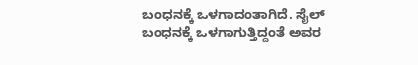ಬಂಧನಕ್ಕೆ ಒಳಗಾದಂತಾಗಿದೆ. ಸೈಲ್‌ ಬಂಧನಕ್ಕೆ ಒಳಗಾಗುತ್ತಿದ್ದಂತೆ ಅವರ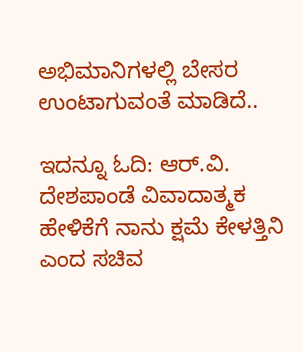ಅಭಿಮಾನಿಗಳಲ್ಲಿ ಬೇಸರ ಉಂಟಾಗುವಂತೆ ಮಾಡಿದೆ..

ಇದನ್ನೂ ಓದಿ: ಆರ್.ವಿ. ದೇಶಪಾಂಡೆ ವಿವಾದಾತ್ಮಕ ಹೇಳಿಕೆಗೆ ನಾನು ಕ್ಷಮೆ ಕೇಳತ್ತಿನಿ ಎಂದ ಸಚಿವ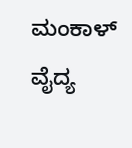ಮಂಕಾಳ್ ವೈದ್ಯ